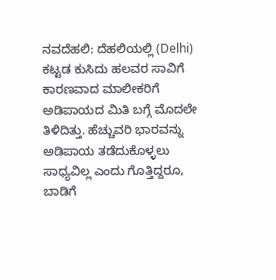ನವದೆಹಲಿ: ದೆಹಲಿಯಲ್ಲಿ (Delhi) ಕಟ್ಟಡ ಕುಸಿದು ಹಲವರ ಸಾವಿಗೆ ಕಾರಣವಾದ ಮಾಲೀಕರಿಗೆ ಅಡಿಪಾಯದ ಮಿತಿ ಬಗ್ಗೆ ಮೊದಲೇ ತಿಳಿದಿತ್ತು. ಹೆಚ್ಚುವರಿ ಭಾರವನ್ನು ಅಡಿಪಾಯ ತಡೆದುಕೊಳ್ಳಲು ಸಾಧ್ಯವಿಲ್ಲ ಎಂದು ಗೊತ್ತಿದ್ದರೂ, ಬಾಡಿಗೆ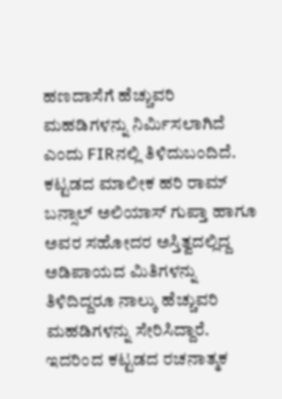ಹಣದಾಸೆಗೆ ಹೆಚ್ಚುವರಿ ಮಹಡಿಗಳನ್ನು ನಿರ್ಮಿಸಲಾಗಿದೆ ಎಂದು FIRನಲ್ಲಿ ತಿಳಿದುಬಂದಿದೆ.
ಕಟ್ಟಡದ ಮಾಲೀಕ ಹರಿ ರಾಮ್ ಬನ್ಸಾಲ್ ಅಲಿಯಾಸ್ ಗುಪ್ತಾ ಹಾಗೂ ಅವರ ಸಹೋದರ ಅಸ್ತಿತ್ವದಲ್ಲಿದ್ದ ಅಡಿಪಾಯದ ಮಿತಿಗಳನ್ನು ತಿಳಿದಿದ್ದರೂ ನಾಲ್ಕು ಹೆಚ್ಚುವರಿ ಮಹಡಿಗಳನ್ನು ಸೇರಿಸಿದ್ದಾರೆ. ಇದರಿಂದ ಕಟ್ಟಡದ ರಚನಾತ್ಮಕ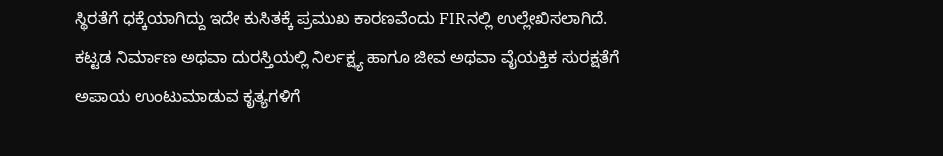ಸ್ಥಿರತೆಗೆ ಧಕ್ಕೆಯಾಗಿದ್ದು ಇದೇ ಕುಸಿತಕ್ಕೆ ಪ್ರಮುಖ ಕಾರಣವೆಂದು FIRನಲ್ಲಿ ಉಲ್ಲೇಖಿಸಲಾಗಿದೆ.
ಕಟ್ಟಡ ನಿರ್ಮಾಣ ಅಥವಾ ದುರಸ್ತಿಯಲ್ಲಿ ನಿರ್ಲಕ್ಷ್ಯ ಹಾಗೂ ಜೀವ ಅಥವಾ ವೈಯಕ್ತಿಕ ಸುರಕ್ಷತೆಗೆ ಅಪಾಯ ಉಂಟುಮಾಡುವ ಕೃತ್ಯಗಳಿಗೆ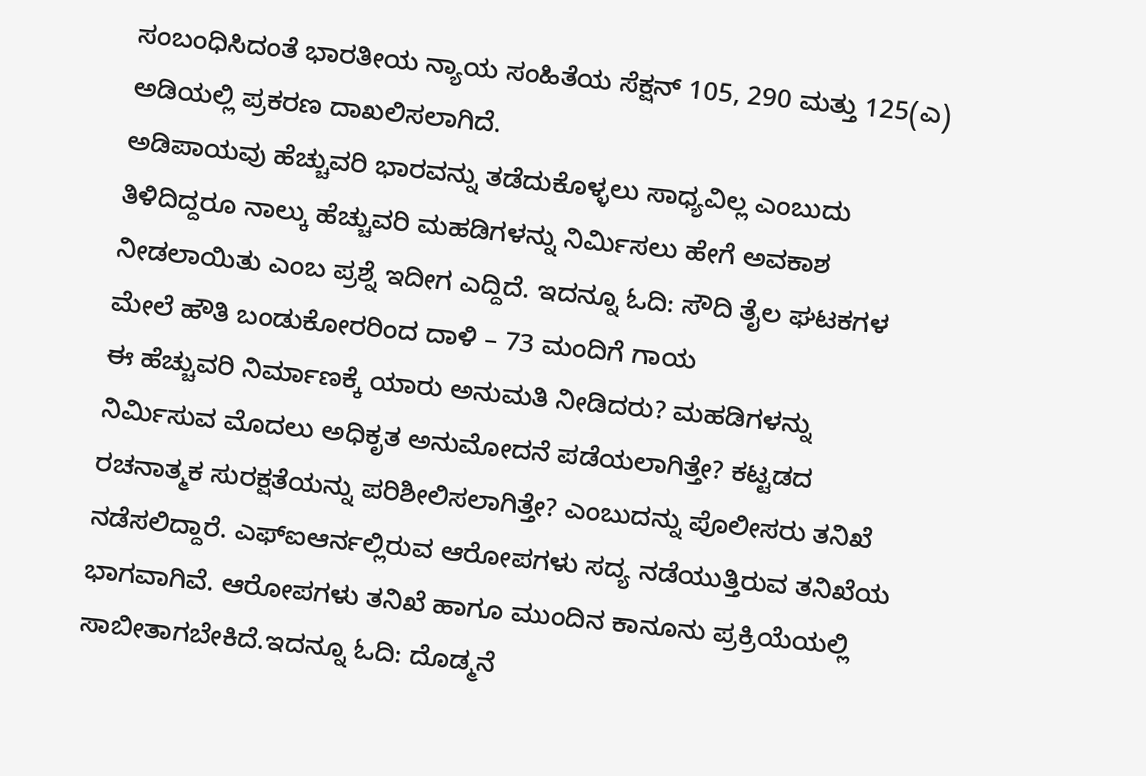ಸಂಬಂಧಿಸಿದಂತೆ ಭಾರತೀಯ ನ್ಯಾಯ ಸಂಹಿತೆಯ ಸೆಕ್ಷನ್ 105, 290 ಮತ್ತು 125(ಎ) ಅಡಿಯಲ್ಲಿ ಪ್ರಕರಣ ದಾಖಲಿಸಲಾಗಿದೆ.
ಅಡಿಪಾಯವು ಹೆಚ್ಚುವರಿ ಭಾರವನ್ನು ತಡೆದುಕೊಳ್ಳಲು ಸಾಧ್ಯವಿಲ್ಲ ಎಂಬುದು ತಿಳಿದಿದ್ದರೂ ನಾಲ್ಕು ಹೆಚ್ಚುವರಿ ಮಹಡಿಗಳನ್ನು ನಿರ್ಮಿಸಲು ಹೇಗೆ ಅವಕಾಶ ನೀಡಲಾಯಿತು ಎಂಬ ಪ್ರಶ್ನೆ ಇದೀಗ ಎದ್ದಿದೆ. ಇದನ್ನೂ ಓದಿ: ಸೌದಿ ತೈಲ ಘಟಕಗಳ ಮೇಲೆ ಹೌತಿ ಬಂಡುಕೋರರಿಂದ ದಾಳಿ – 73 ಮಂದಿಗೆ ಗಾಯ
ಈ ಹೆಚ್ಚುವರಿ ನಿರ್ಮಾಣಕ್ಕೆ ಯಾರು ಅನುಮತಿ ನೀಡಿದರು? ಮಹಡಿಗಳನ್ನು ನಿರ್ಮಿಸುವ ಮೊದಲು ಅಧಿಕೃತ ಅನುಮೋದನೆ ಪಡೆಯಲಾಗಿತ್ತೇ? ಕಟ್ಟಡದ ರಚನಾತ್ಮಕ ಸುರಕ್ಷತೆಯನ್ನು ಪರಿಶೀಲಿಸಲಾಗಿತ್ತೇ? ಎಂಬುದನ್ನು ಪೊಲೀಸರು ತನಿಖೆ ನಡೆಸಲಿದ್ದಾರೆ. ಎಫ್ಐಆರ್ನಲ್ಲಿರುವ ಆರೋಪಗಳು ಸದ್ಯ ನಡೆಯುತ್ತಿರುವ ತನಿಖೆಯ ಭಾಗವಾಗಿವೆ. ಆರೋಪಗಳು ತನಿಖೆ ಹಾಗೂ ಮುಂದಿನ ಕಾನೂನು ಪ್ರಕ್ರಿಯೆಯಲ್ಲಿ ಸಾಬೀತಾಗಬೇಕಿದೆ.ಇದನ್ನೂ ಓದಿ: ದೊಡ್ಮನೆ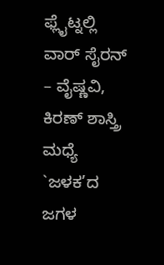ಫ್ಲೈಟ್ನಲ್ಲಿ ವಾರ್ ಸೈರನ್ – ವೈಷ್ಣವಿ, ಕಿರಣ್ ಶಾಸ್ತ್ರಿ ಮಧ್ಯೆ `ಜಳಕ’ದ ಜಗಳ